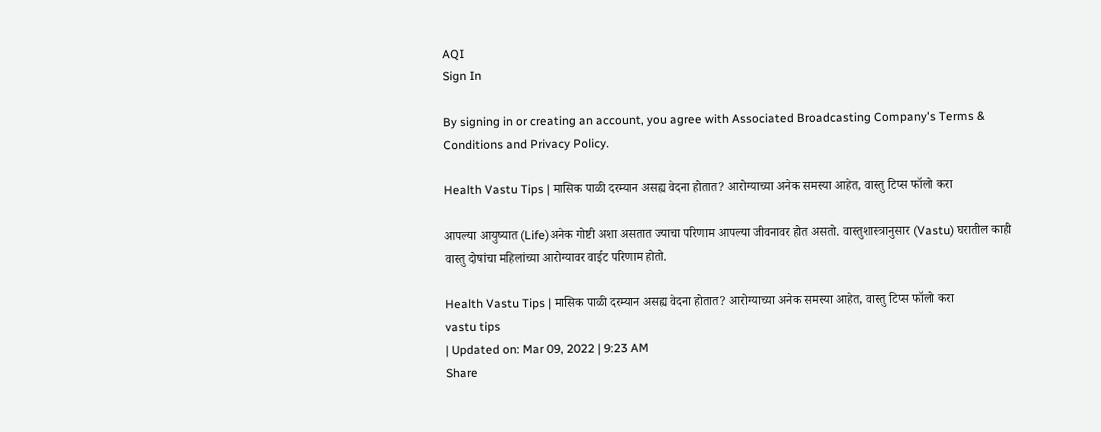AQI
Sign In

By signing in or creating an account, you agree with Associated Broadcasting Company's Terms & Conditions and Privacy Policy.

Health Vastu Tips | मासिक पाळी दरम्यान असह्य वेदना होतात? आरोग्याच्या अनेक समस्या आहेत, वास्तु टिप्स फॉलो करा

आपल्या आयुष्यात (Life)अनेक गोष्टी अशा असतात ज्याचा परिणाम आपल्या जीवनावर होत असतो. वास्तुशास्त्रानुसार (Vastu) घरातील काही वास्तु दोषांचा महिलांच्या आरोग्यावर वाईट परिणाम होतो.

Health Vastu Tips | मासिक पाळी दरम्यान असह्य वेदना होतात? आरोग्याच्या अनेक समस्या आहेत, वास्तु टिप्स फॉलो करा
vastu tips
| Updated on: Mar 09, 2022 | 9:23 AM
Share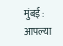मुंबई :  आपल्या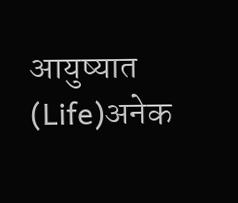आयुष्यात (Life)अनेक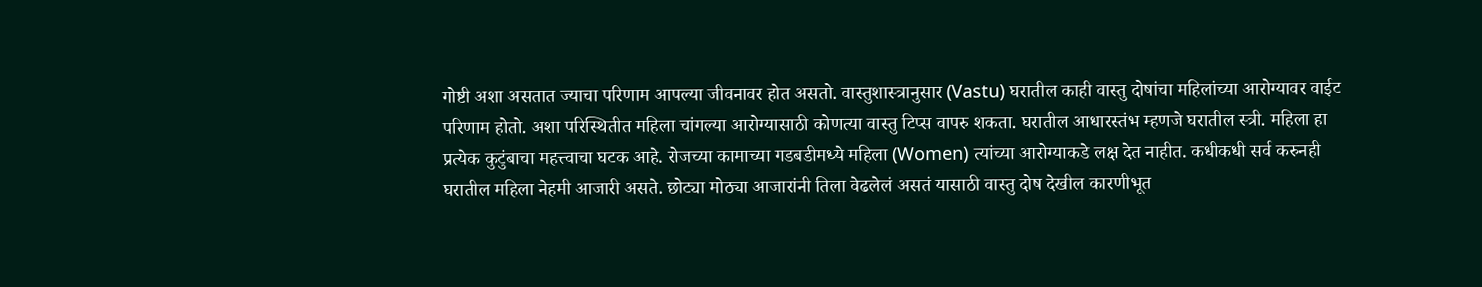गोष्टी अशा असतात ज्याचा परिणाम आपल्या जीवनावर होत असतो. वास्तुशास्त्रानुसार (Vastu) घरातील काही वास्तु दोषांचा महिलांच्या आरोग्यावर वाईट परिणाम होतो. अशा परिस्थितीत महिला चांगल्या आरोग्यासाठी कोणत्या वास्तु टिप्स वापरु शकता. घरातील आधारस्तंभ म्हणजे घरातील स्त्री. महिला हा प्रत्येक कुटुंबाचा महत्त्वाचा घटक आहे. रोजच्या कामाच्या गडबडीमध्ये महिला (Women) त्यांच्या आरोग्याकडे लक्ष देत नाहीत. कधीकधी सर्व करुनही घरातील महिला नेहमी आजारी असते. छोट्या मोठ्या आजारांनी तिला वेढलेलं असतं यासाठी वास्तु दोष देखील कारणीभूत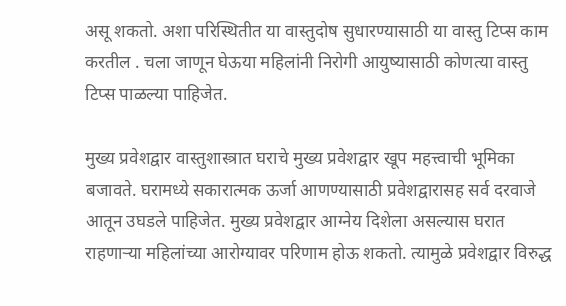असू शकतो. अशा परिस्थितीत या वास्तुदोष सुधारण्यासाठी या वास्तु टिप्स काम करतील . चला जाणून घेऊया महिलांनी निरोगी आयुष्यासाठी कोणत्या वास्तु टिप्स पाळल्या पाहिजेत.

मुख्य प्रवेशद्वार वास्तुशास्त्रात घराचे मुख्य प्रवेशद्वार खूप महत्त्वाची भूमिका बजावते. घरामध्ये सकारात्मक ऊर्जा आणण्यासाठी प्रवेशद्वारासह सर्व दरवाजे आतून उघडले पाहिजेत. मुख्य प्रवेशद्वार आग्नेय दिशेला असल्यास घरात राहणाऱ्या महिलांच्या आरोग्यावर परिणाम होऊ शकतो. त्यामुळे प्रवेशद्वार विरुद्ध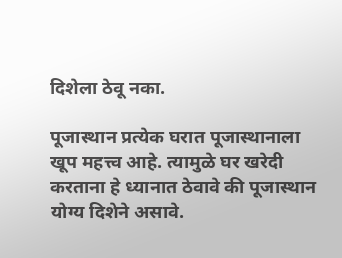दिशेला ठेवू नका.

पूजास्थान प्रत्येक घरात पूजास्थानाला खूप महत्त्व आहे. त्यामुळे घर खरेदी करताना हे ध्यानात ठेवावे की पूजास्थान योग्य दिशेने असावे.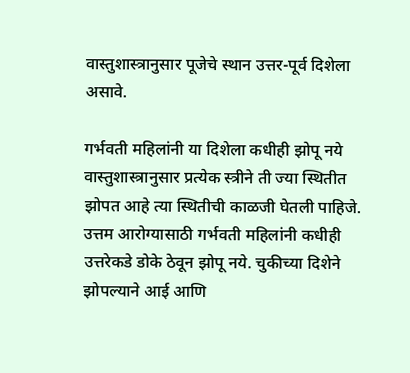वास्तुशास्त्रानुसार पूजेचे स्थान उत्तर-पूर्व दिशेला असावे.

गर्भवती महिलांनी या दिशेला कधीही झोपू नये वास्तुशास्त्रानुसार प्रत्येक स्त्रीने ती ज्या स्थितीत झोपत आहे त्या स्थितीची काळजी घेतली पाहिजे. उत्तम आरोग्यासाठी गर्भवती महिलांनी कधीही उत्तरेकडे डोके ठेवून झोपू नये. चुकीच्या दिशेने झोपल्याने आई आणि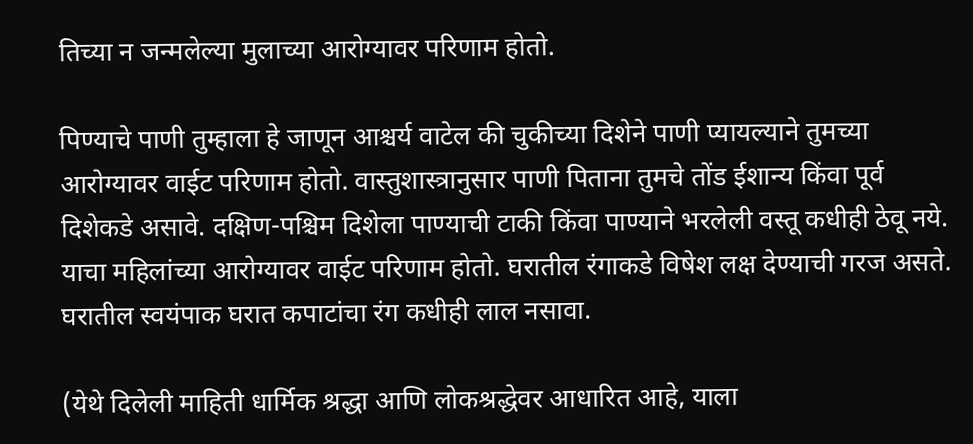तिच्या न जन्मलेल्या मुलाच्या आरोग्यावर परिणाम होतो.

पिण्याचे पाणी तुम्हाला हे जाणून आश्चर्य वाटेल की चुकीच्या दिशेने पाणी प्यायल्याने तुमच्या आरोग्यावर वाईट परिणाम होतो. वास्तुशास्त्रानुसार पाणी पिताना तुमचे तोंड ईशान्य किंवा पूर्व दिशेकडे असावे. दक्षिण-पश्चिम दिशेला पाण्याची टाकी किंवा पाण्याने भरलेली वस्तू कधीही ठेवू नये. याचा महिलांच्या आरोग्यावर वाईट परिणाम होतो. घरातील रंगाकडे विषेश लक्ष देण्याची गरज असते. घरातील स्वयंपाक घरात कपाटांचा रंग कधीही लाल नसावा.

(येथे दिलेली माहिती धार्मिक श्रद्धा आणि लोकश्रद्धेवर आधारित आहे, याला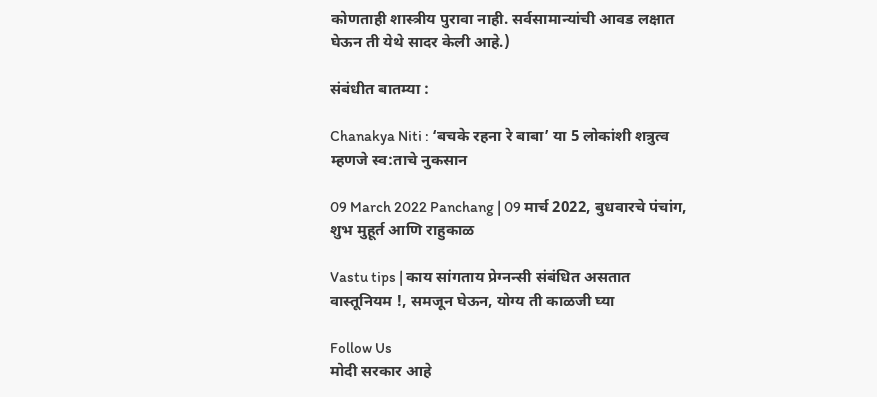कोणताही शास्त्रीय पुरावा नाही. सर्वसामान्यांची आवड लक्षात घेऊन ती येथे सादर केली आहे.)

संबंधीत बातम्या :

Chanakya Niti : ‘बचके रहना रे बाबा’ या 5 लोकांशी शत्रुत्व म्हणजे स्व:ताचे नुकसान

09 March 2022 Panchang | 09 मार्च 2022, बुधवारचे पंचांग, शुभ मुहूर्त आणि राहुकाळ

Vastu tips | काय सांगताय प्रेग्नन्सी संबंधित असतात वास्तूनियम !, समजून घेऊन, योग्य ती काळजी घ्या

Follow Us
मोदी सरकार आहे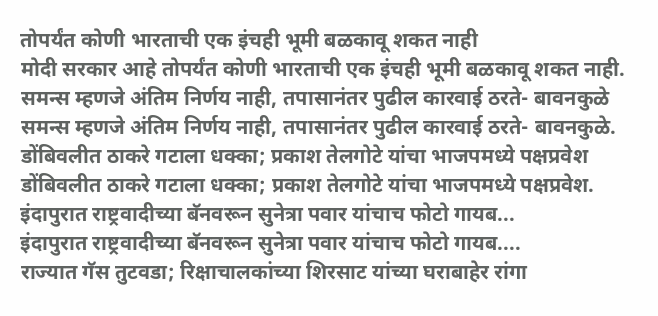तोपर्यंत कोणी भारताची एक इंचही भूमी बळकावू शकत नाही
मोदी सरकार आहे तोपर्यंत कोणी भारताची एक इंचही भूमी बळकावू शकत नाही.
समन्स म्हणजे अंतिम निर्णय नाही, तपासानंतर पुढील कारवाई ठरते- बावनकुळे
समन्स म्हणजे अंतिम निर्णय नाही, तपासानंतर पुढील कारवाई ठरते- बावनकुळे.
डोंबिवलीत ठाकरे गटाला धक्का; प्रकाश तेलगोटे यांचा भाजपमध्ये पक्षप्रवेश
डोंबिवलीत ठाकरे गटाला धक्का; प्रकाश तेलगोटे यांचा भाजपमध्ये पक्षप्रवेश.
इंदापुरात राष्ट्रवादीच्या बॅनवरून सुनेत्रा पवार यांचाच फोटो गायब...
इंदापुरात राष्ट्रवादीच्या बॅनवरून सुनेत्रा पवार यांचाच फोटो गायब....
राज्यात गॅस तुटवडा; रिक्षाचालकांच्या शिरसाट यांच्या घराबाहेर रांगा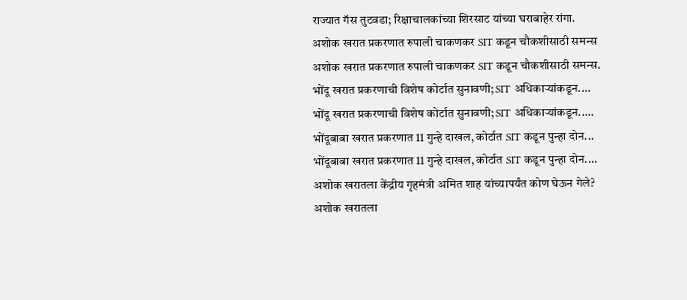राज्यात गॅस तुटवडा; रिक्षाचालकांच्या शिरसाट यांच्या घराबाहेर रांगा.
अशोक खरात प्रकरणात रुपाली चाकणकर SIT कडून चौकशीसाठी समन्स
अशोक खरात प्रकरणात रुपाली चाकणकर SIT कडून चौकशीसाठी समन्स.
भोंदू खरात प्रकरणाची विशेष कोर्टात सुनावणी; SIT अधिकाऱ्यांकडून....
भोंदू खरात प्रकरणाची विशेष कोर्टात सुनावणी; SIT अधिकाऱ्यांकडून.....
भोंदूबाबा खरात प्रकरणात 11 गुन्हे दाखल, कोर्टात SIT कडून पुन्हा दोन...
भोंदूबाबा खरात प्रकरणात 11 गुन्हे दाखल, कोर्टात SIT कडून पुन्हा दोन....
अशोक खरातला केंद्रीय गृहमंत्री अमित शाह यांच्यापर्यंत कोण घेऊन गेले?
अशोक खरातला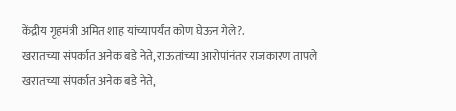केंद्रीय गृहमंत्री अमित शाह यांच्यापर्यंत कोण घेऊन गेले?.
खरातच्या संपर्कात अनेक बडे नेते, राऊतांच्या आरोपांनंतर राजकारण तापले
खरातच्या संपर्कात अनेक बडे नेते,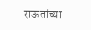राऊतांच्या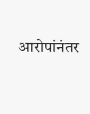आरोपांनंतर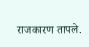राजकारण तापले.